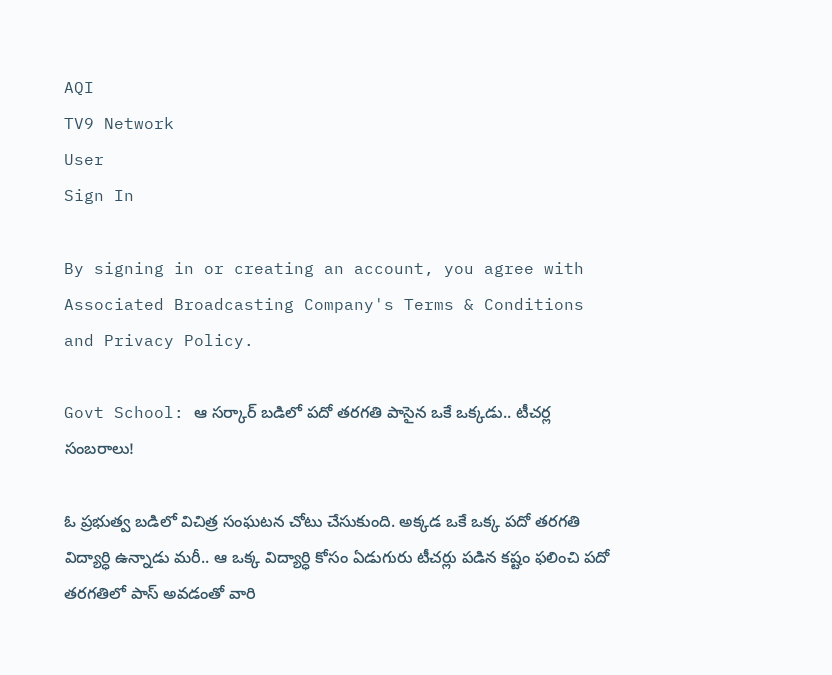AQI
TV9 Network
User
Sign In

By signing in or creating an account, you agree with Associated Broadcasting Company's Terms & Conditions and Privacy Policy.

Govt School: ఆ సర్కార్‌ బడిలో పదో తరగతి పాసైన ఒకే ఒక్కడు.. టీచర్ల సంబరాలు!

ఓ ప్రభుత్వ బడిలో విచిత్ర సంఘటన చోటు చేసుకుంది. అక్కడ ఒకే ఒక్క పదో తరగతి విద్యార్ధి ఉన్నాడు మరీ.. ఆ ఒక్క విద్యార్ధి కోసం ఏడుగురు టీచర్లు పడిన కష్టం ఫలించి పదో తరగతిలో పాస్‌ అవడంతో వారి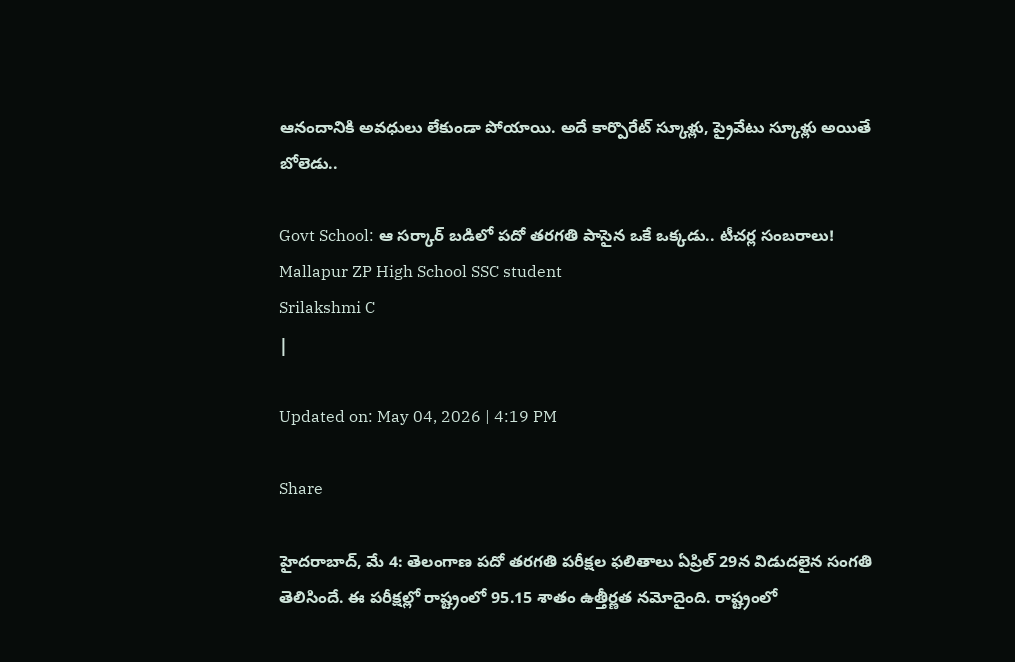ఆనందానికి అవధులు లేకుండా పోయాయి. అదే కార్పొరేట్ స్కూళ్లు, ప్రైవేటు స్కూళ్లు అయితే బోలెడు..

Govt School: ఆ సర్కార్‌ బడిలో పదో తరగతి పాసైన ఒకే ఒక్కడు.. టీచర్ల సంబరాలు!
Mallapur ZP High School SSC student
Srilakshmi C
|

Updated on: May 04, 2026 | 4:19 PM

Share

హైదరాబాద్‌, మే 4: తెలంగాణ పదో తరగతి పరీక్షల ఫలితాలు ఏప్రిల్ 29న విడుదలైన సంగతి తెలిసిందే. ఈ పరీక్షల్లో రాష్ట్రంలో 95.15 శాతం ఉత్తీర్ణత నమోదైంది. రాష్ట్రంలో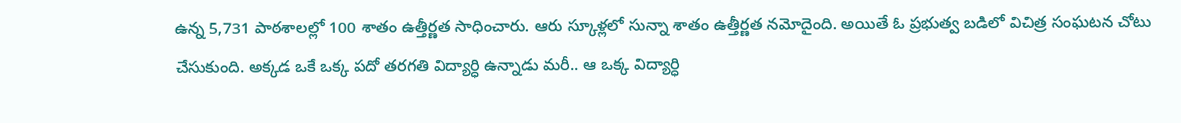ఉన్న 5,731 పాఠశాలల్లో 100 శాతం ఉత్తీర్ణత సాధించారు. ఆరు స్కూళ్లలో సున్నా శాతం ఉత్తీర్ణత నమోదైంది. అయితే ఓ ప్రభుత్వ బడిలో విచిత్ర సంఘటన చోటు చేసుకుంది. అక్కడ ఒకే ఒక్క పదో తరగతి విద్యార్ధి ఉన్నాడు మరీ.. ఆ ఒక్క విద్యార్ధి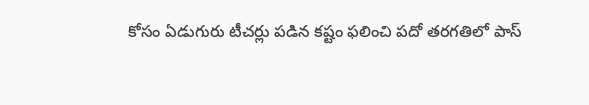కోసం ఏడుగురు టీచర్లు పడిన కష్టం ఫలించి పదో తరగతిలో పాస్‌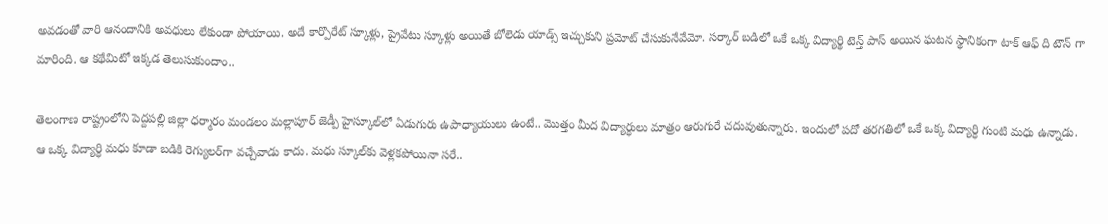అవడంతో వారి ఆనందానికి అవధులు లేకుండా పోయాయి. అదే కార్పొరేట్ స్కూళ్లు, ప్రైవేటు స్కూళ్లు అయితే బోలెడు యాడ్స్ ఇచ్చుకుని ప్రమోట్ చేసుకునేవేమో. సర్కార్‌ బడిలో ఒకే ఒక్క విద్యార్థి టెన్త్‌ పాస్ అయిన ఘటన స్థానికంగా టాక్ ఆఫ్ ది టౌన్ గా మారింది. ఆ కథేమిటో ఇక్కడ తెలుసుకుందాం..

తెలంగాణ రాష్ట్రంలోని పెద్దపల్లి జిల్లా ధర్మారం మండలం మల్లాపూర్ జెడ్పీ హైస్కూల్‌లో ఏడుగురు ఉపాధ్యాయులు ఉంటే.. మొత్తం మీద విద్యార్ధులు మాత్రం ఆరుగురే చదువుతున్నారు. ఇందులో పదో తరగతిలో ఒకే ఒక్క విద్యార్ధి గుంటి మధు ఉన్నాడు. ఆ ఒక్క విద్యార్ధి మధు కూడా బడికి రెగ్యులర్‌గా వచ్చేవాడు కాదు. మధు స్కూల్‌కు వెళ్లకపోయినా సరే..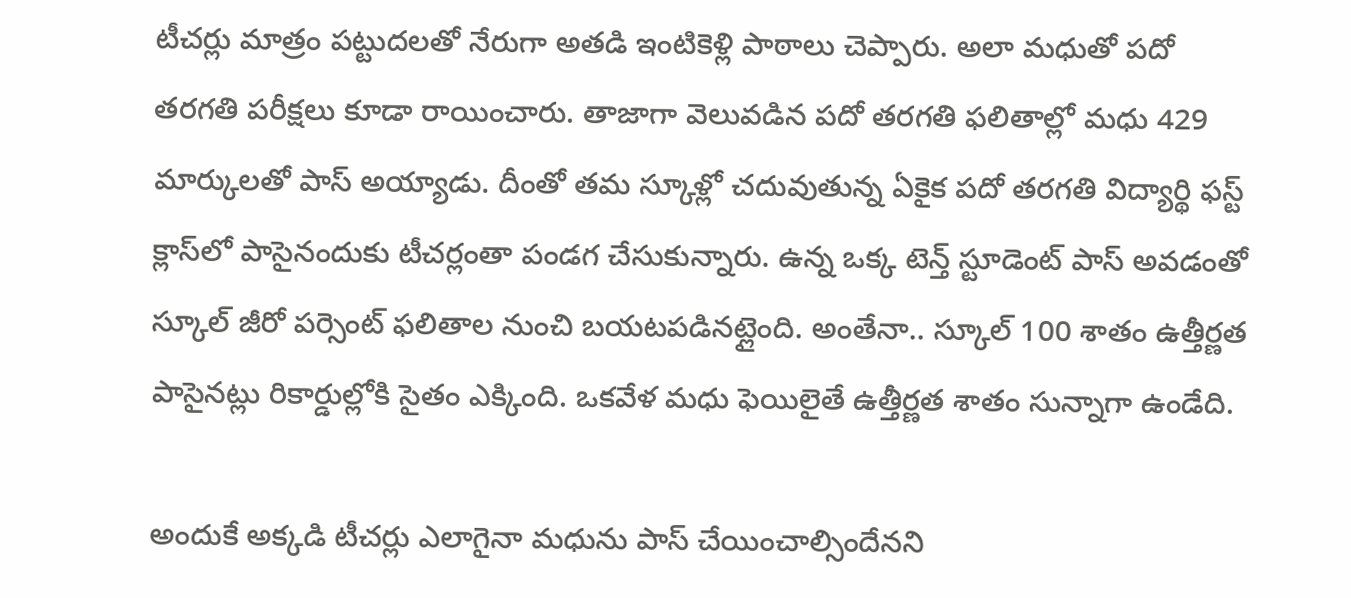టీచర్లు మాత్రం పట్టుదలతో నేరుగా అతడి ఇంటికెళ్లి పాఠాలు చెప్పారు. అలా మధుతో పదో తరగతి పరీక్షలు కూడా రాయించారు. తాజాగా వెలువడిన పదో తరగతి ఫలితాల్లో మధు 429 మార్కులతో పాస్ అయ్యాడు. దీంతో తమ స్కూళ్లో చదువుతున్న ఏకైక పదో తరగతి విద్యార్థి ఫస్ట్‌ క్లాస్‌లో పాసైనందుకు టీచర్లంతా పండగ చేసుకున్నారు. ఉన్న ఒక్క టెన్త్ స్టూడెంట్ పాస్ అవడంతో స్కూల్ జీరో పర్సెంట్ ఫలితాల నుంచి బయటపడినట్లైంది. అంతేనా.. స్కూల్‌ 100 శాతం ఉత్తీర్ణత పాసైనట్లు రికార్డుల్లోకి సైతం ఎక్కింది. ఒకవేళ మధు ఫెయిలైతే ఉత్తీర్ణత శాతం సున్నాగా ఉండేది.

అందుకే అక్కడి టీచర్లు ఎలాగైనా మధును పాస్ చేయించాల్సిందేనని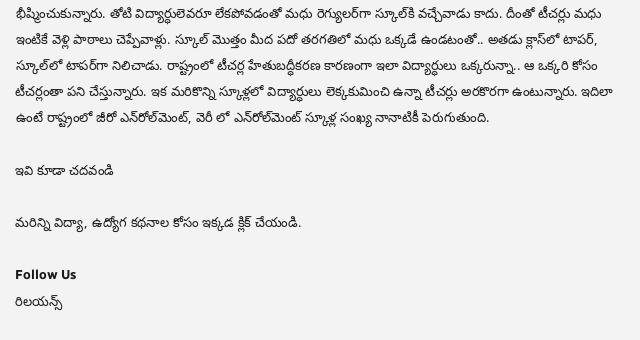భీష్మించుకున్నారు. తోటి విద్యార్ధులెవరూ లేకపోవడంతో మధు రెగ్యులర్‌గా స్కూల్‌కి వచ్చేవాడు కాదు. దీంతో టీచర్లు మధు ఇంటికే వెళ్లి పాఠాలు చెప్పేవాళ్లు. స్కూల్‌ మొత్తం మీద పదో తరగతిలో మధు ఒక్కడే ఉండటంతో.. అతడు క్లాస్‌లో టాపర్, స్కూల్‌లో టాపర్‌గా నిలిచాడు. రాష్ట్రంలో టీచర్ల హేతుబద్ధీకరణ కారణంగా ఇలా విద్యార్ధులు ఒక్కరున్నా.. ఆ ఒక్కరి కోసం టీచర్లంతా పని చేస్తున్నారు. ఇక మరికొన్ని స్కూళ్లలో విద్యార్ధులు లెక్కకుమించి ఉన్నా టీచర్లు అరకొరగా ఉంటున్నారు. ఇదిలా ఉంటే రాష్ట్రంలో జీరో ఎన్‌రోల్‌మెంట్, వెరీ లో ఎన్‌రోల్‌మెంట్ స్కూళ్ల సంఖ్య నానాటికీ పెరుగుతుంది.

ఇవి కూడా చదవండి

మరిన్ని విద్యా, ఉద్యోగ కథనాల కోసం ఇక్కడ క్లిక్‌ చేయండి.

Follow Us
రిలయన్స్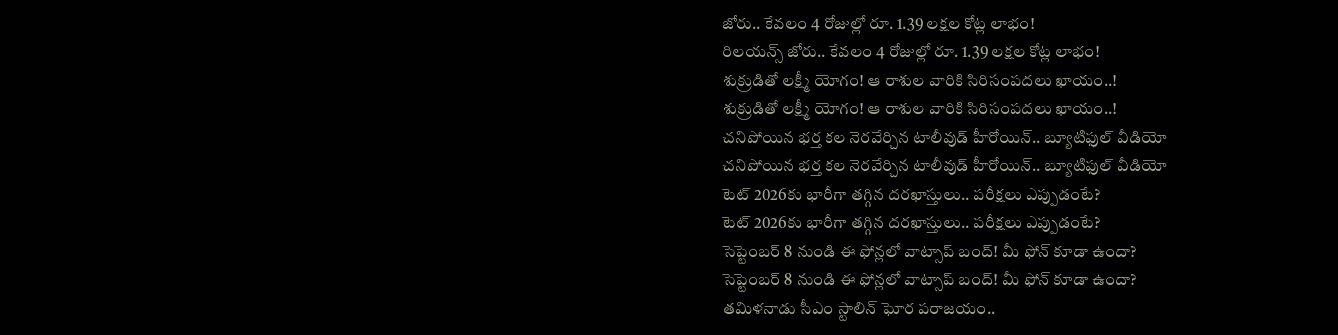జోరు.. కేవలం 4 రోజుల్లో రూ. 1.39 లక్షల కోట్ల లాభం!
రిలయన్స్ జోరు.. కేవలం 4 రోజుల్లో రూ. 1.39 లక్షల కోట్ల లాభం!
శుక్రుడితో లక్ష్మీ యోగం! ఆ రాశుల వారికి సిరిసంపదలు ఖాయం..!
శుక్రుడితో లక్ష్మీ యోగం! ఆ రాశుల వారికి సిరిసంపదలు ఖాయం..!
చనిపోయిన భర్త కల నెరవేర్చిన టాలీవుడ్ హీరోయిన్.. బ్యూటిఫుల్ వీడియో
చనిపోయిన భర్త కల నెరవేర్చిన టాలీవుడ్ హీరోయిన్.. బ్యూటిఫుల్ వీడియో
టెట్‌ 2026కు భారీగా తగ్గిన దరఖాస్తులు.. పరీక్షలు ఎప్పుడంటే?
టెట్‌ 2026కు భారీగా తగ్గిన దరఖాస్తులు.. పరీక్షలు ఎప్పుడంటే?
సెప్టెంబర్ 8 నుండి ఈ ఫోన్లలో వాట్సాప్ బంద్! మీ ఫోన్ కూడా ఉందా?
సెప్టెంబర్ 8 నుండి ఈ ఫోన్లలో వాట్సాప్ బంద్! మీ ఫోన్ కూడా ఉందా?
తమిళనాడు సీఎం స్టాలిన్ ఘోర పరాజయం..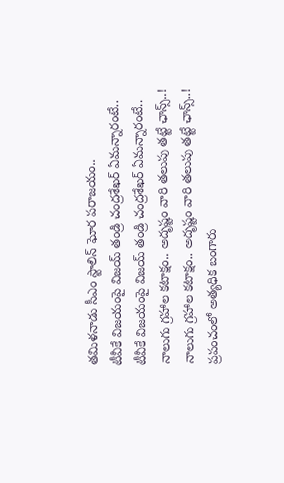తమిళనాడు సీఎం స్టాలిన్ ఘోర పరాజయం..
టీవీకే విజయంపై విజయ్ తండ్రి చంద్రశేఖర్ ఏమన్నారంటే..
టీవీకే విజయంపై విజయ్ తండ్రి చంద్రశేఖర్ ఏమన్నారంటే..
నాలుగు గ్రహాల కటాక్షం.. అదృష్టం వారి తలుపు తట్టే ఛాన్స్..!
నాలుగు గ్రహాల కటాక్షం.. అదృష్టం వారి తలుపు తట్టే ఛాన్స్..!
ప్రపంచంలో అత్యధిక బంగారు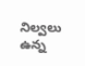నిల్వలు ఉన్న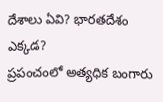దేశాలు ఏవి? భారతదేశం ఎక్కడ?
ప్రపంచంలో అత్యధిక బంగారు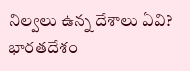నిల్వలు ఉన్న దేశాలు ఏవి? భారతదేశం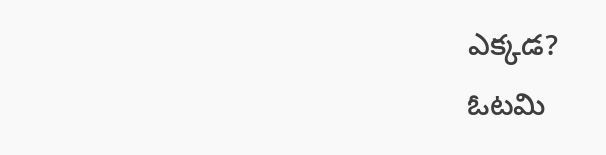ఎక్కడ?
ఓటమి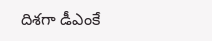దిశగా డీఎంకే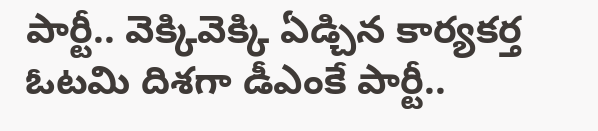పార్టీ.. వెక్కివెక్కి ఏడ్చిన కార్యకర్త
ఓటమి దిశగా డీఎంకే పార్టీ..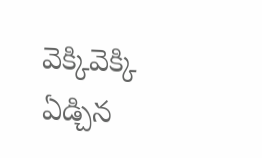వెక్కివెక్కి ఏడ్చిన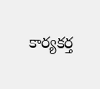కార్యకర్త